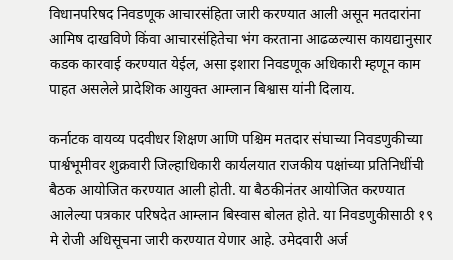विधानपरिषद निवडणूक आचारसंहिता जारी करण्यात आली असून मतदारांना आमिष दाखविणे किंवा आचारसंहितेचा भंग करताना आढळल्यास कायद्यानुसार कडक कारवाई करण्यात येईल, असा इशारा निवडणूक अधिकारी म्हणून काम पाहत असलेले प्रादेशिक आयुक्त आम्लान बिश्वास यांनी दिलाय.

कर्नाटक वायव्य पदवीधर शिक्षण आणि पश्चिम मतदार संघाच्या निवडणुकीच्या पार्श्वभूमीवर शुक्रवारी जिल्हाधिकारी कार्यलयात राजकीय पक्षांच्या प्रतिनिधींची बैठक आयोजित करण्यात आली होती. या बैठकीनंतर आयोजित करण्यात आलेल्या पत्रकार परिषदेत आम्लान बिस्वास बोलत होते. या निवडणुकीसाठी १९ मे रोजी अधिसूचना जारी करण्यात येणार आहे. उमेदवारी अर्ज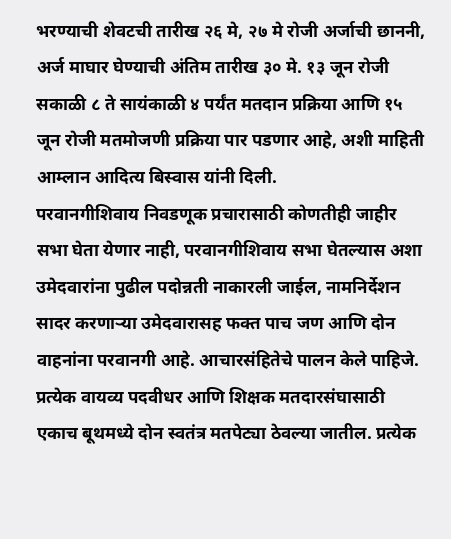भरण्याची शेवटची तारीख २६ मे, २७ मे रोजी अर्जाची छाननी, अर्ज माघार घेण्याची अंतिम तारीख ३० मे. १३ जून रोजी सकाळी ८ ते सायंकाळी ४ पर्यंत मतदान प्रक्रिया आणि १५ जून रोजी मतमोजणी प्रक्रिया पार पडणार आहे, अशी माहिती आम्लान आदित्य बिस्वास यांनी दिली.
परवानगीशिवाय निवडणूक प्रचारासाठी कोणतीही जाहीर सभा घेता येणार नाही, परवानगीशिवाय सभा घेतल्यास अशा उमेदवारांना पुढील पदोन्नती नाकारली जाईल, नामनिर्देशन सादर करणाऱ्या उमेदवारासह फक्त पाच जण आणि दोन वाहनांना परवानगी आहे. आचारसंहितेचे पालन केले पाहिजे. प्रत्येक वायव्य पदवीधर आणि शिक्षक मतदारसंघासाठी एकाच बूथमध्ये दोन स्वतंत्र मतपेट्या ठेवल्या जातील. प्रत्येक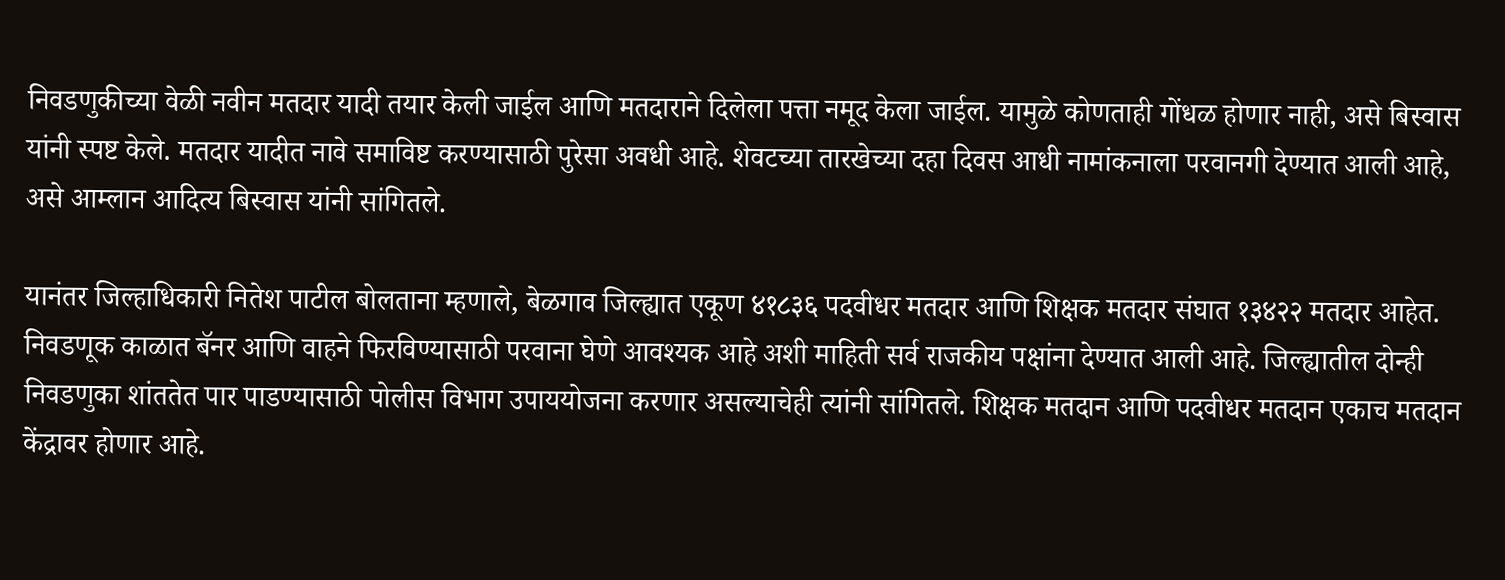निवडणुकीच्या वेळी नवीन मतदार यादी तयार केली जाईल आणि मतदाराने दिलेला पत्ता नमूद केला जाईल. यामुळे कोणताही गोंधळ होणार नाही, असे बिस्वास यांनी स्पष्ट केले. मतदार यादीत नावे समाविष्ट करण्यासाठी पुरेसा अवधी आहे. शेवटच्या तारखेच्या दहा दिवस आधी नामांकनाला परवानगी देण्यात आली आहे, असे आम्लान आदित्य बिस्वास यांनी सांगितले.

यानंतर जिल्हाधिकारी नितेश पाटील बोलताना म्हणाले, बेळगाव जिल्ह्यात एकूण ४१८३६ पदवीधर मतदार आणि शिक्षक मतदार संघात १३४२२ मतदार आहेत. निवडणूक काळात बॅनर आणि वाहने फिरविण्यासाठी परवाना घेणे आवश्यक आहे अशी माहिती सर्व राजकीय पक्षांना देण्यात आली आहे. जिल्ह्यातील दोन्ही निवडणुका शांततेत पार पाडण्यासाठी पोलीस विभाग उपाययोजना करणार असल्याचेही त्यांनी सांगितले. शिक्षक मतदान आणि पदवीधर मतदान एकाच मतदान केंद्रावर होणार आहे.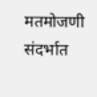मतमोजणी संदर्भात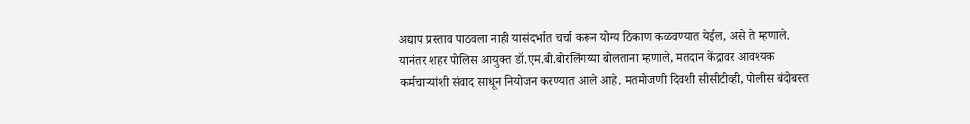अद्याप प्रस्ताव पाठवला नाही यासंदर्भात चर्चा करून योग्य ठिकाण कळवण्यात येईल, असे ते म्हणाले.
यानंतर शहर पोलिस आयुक्त डॉ.एम.बी.बोरलिंगय्या बोलताना म्हणाले, मतदान केंद्रावर आवश्यक कर्मचाऱ्यांशी संवाद साधून नियोजन करण्यात आले आहे. मतमोजणी दिवशी सीसीटीव्ही, पोलीस बंदोबस्त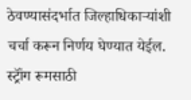ठेवण्यासंदर्भात जिल्हाधिकाऱ्यांशी चर्चा करून निर्णय घेण्यात येईल. स्ट्रॉंग रूमसाठी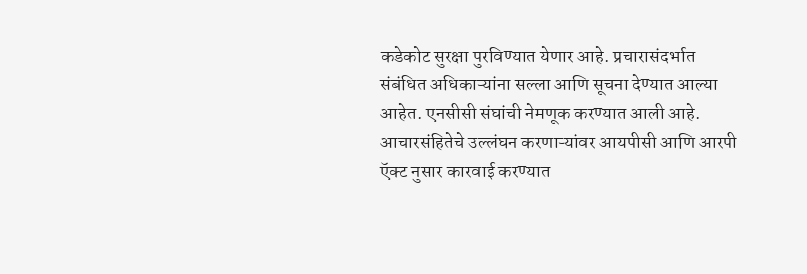कडेकोट सुरक्षा पुरविण्यात येणार आहे. प्रचारासंदर्भात संबंधित अधिकाऱ्यांना सल्ला आणि सूचना देण्यात आल्या आहेत. एनसीसी संघांची नेमणूक करण्यात आली आहे. आचारसंहितेचे उल्लंघन करणाऱ्यांवर आयपीसी आणि आरपी ऍक्ट नुसार कारवाई करण्यात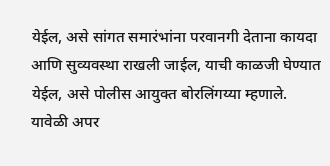येईल, असे सांगत समारंभांना परवानगी देताना कायदा आणि सुव्यवस्था राखली जाईल, याची काळजी घेण्यात येईल, असे पोलीस आयुक्त बोरलिंगय्या म्हणाले.
यावेळी अपर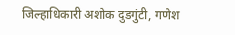जिल्हाधिकारी अशोक दुडगुंटी, गणेश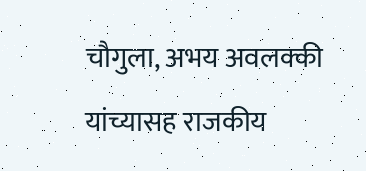चौगुला, अभय अवलक्की यांच्यासह राजकीय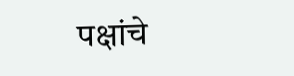पक्षांचे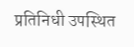प्रतिनिधी उपस्थित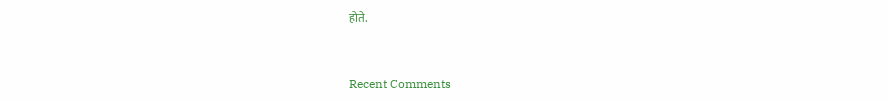होते.


Recent Comments